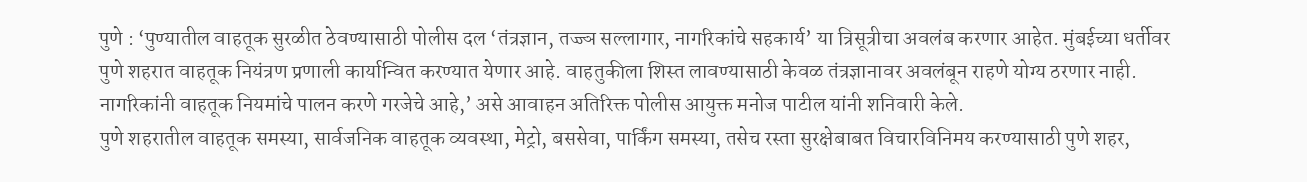पुणे : ‘पुण्यातील वाहतूक सुरळीत ठेवण्यासाठी पोलीस दल ‘तंत्रज्ञान, तज्ज्ञ सल्लागार, नागरिकांचे सहकार्य’ या त्रिसूत्रीचा अवलंब करणार आहेत. मुंबईच्या धर्तीवर पुणे शहरात वाहतूक नियंत्रण प्रणाली कार्यान्वित करण्यात येणार आहे. वाहतुकीला शिस्त लावण्यासाठी केवळ तंत्रज्ञानावर अवलंबून राहणे योग्य ठरणार नाही. नागरिकांनी वाहतूक नियमांचे पालन करणे गरजेचे आहे,’ असे आवाहन अतिरिक्त पोलीस आयुक्त मनोज पाटील यांनी शनिवारी केले.
पुणे शहरातील वाहतूक समस्या, सार्वजनिक वाहतूक व्यवस्था, मेट्रो, बससेवा, पार्किंग समस्या, तसेच रस्ता सुरक्षेबाबत विचारविनिमय करण्यासाठी पुणे शहर,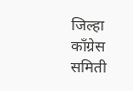जिल्हा काँग्रेस समिती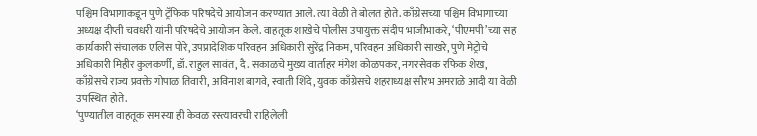पश्चिम विभागाकडून पुणे ट्रॅफिक परिषदेचे आयोजन करण्यात आले. त्या वेळी ते बोलत होते. काँग्रेसच्या पश्चिम विभागाच्या अध्यक्ष दीप्ती चवधरी यांनी परिषदेचे आयोजन केले. वाहतूक शाखेचे पोलीस उपायुक्त संदीप भाजीभाकरे, ‘पीएमपी’च्या सह कार्यकारी संचालक एलिस पोरे, उपप्रादेशिक परिवहन अधिकारी सुरेंद्र निकम, परिवहन अधिकारी साखरे, पुणे मेट्रोचे अधिकारी मिहीर कुलकर्णी, डॉ. राहुल सावंत, दै. सकाळचे मुख्य वार्ताहर मंगेश कोळपकर, नगरसेवक रफिक शेख, काँग्रेसचे राज्य प्रवक्ते गोपाळ तिवारी, अविनाश बागवे, स्वाती शिंदे, युवक काँग्रेसचे शहराध्यक्ष सौरभ अमराळे आदी या वेळी उपस्थित होते.
‘पुण्यातील वाहतूक समस्या ही केवळ रस्त्यावरची राहिलेली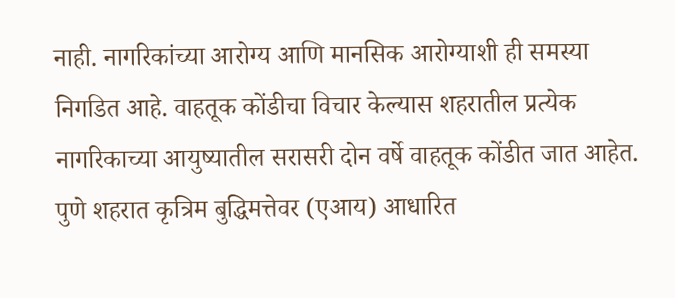नाही. नागरिकांच्या आरोग्य आणि मानसिक आरोग्याशी ही समस्या निगडित आहे. वाहतूक कोंडीचा विचार केल्यास शहरातील प्रत्येक नागरिकाच्या आयुष्यातील सरासरी दोन वर्षे वाहतूक कोंडीत जात आहेत. पुणे शहरात कृत्रिम बुद्धिमत्तेवर (एआय) आधारित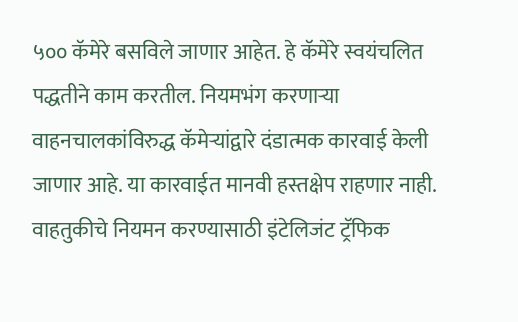५०० कॅमेरे बसविले जाणार आहेत. हे कॅमेरे स्वयंचलित पद्धतीने काम करतील. नियमभंग करणाऱ्या वाहनचालकांविरुद्ध कॅमेऱ्यांद्वारे दंडात्मक कारवाई केली जाणार आहे. या कारवाईत मानवी हस्तक्षेप राहणार नाही. वाहतुकीचे नियमन करण्यासाठी इंटेलिजंट ट्रॅफिक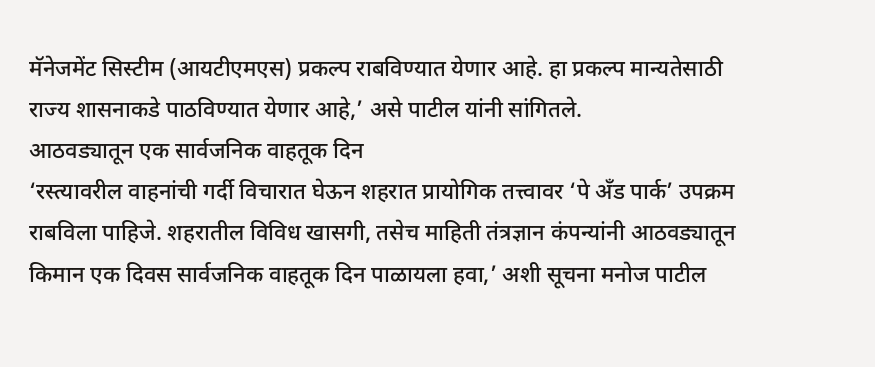मॅनेजमेंट सिस्टीम (आयटीएमएस) प्रकल्प राबविण्यात येणार आहे. हा प्रकल्प मान्यतेसाठी राज्य शासनाकडे पाठविण्यात येणार आहे,’ असे पाटील यांनी सांगितले.
आठवड्यातून एक सार्वजनिक वाहतूक दिन
‘रस्त्यावरील वाहनांची गर्दी विचारात घेऊन शहरात प्रायोगिक तत्त्वावर ‘पे अँड पार्क’ उपक्रम राबविला पाहिजे. शहरातील विविध खासगी, तसेच माहिती तंत्रज्ञान कंपन्यांनी आठवड्यातून किमान एक दिवस सार्वजनिक वाहतूक दिन पाळायला हवा,’ अशी सूचना मनोज पाटील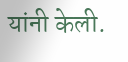यांनी केली.